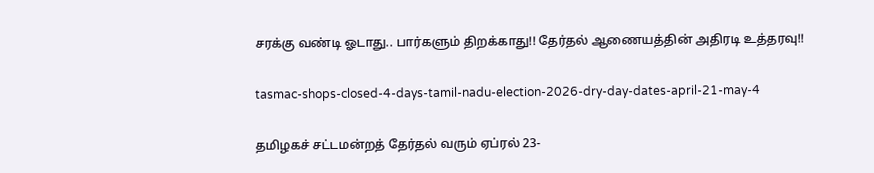சரக்கு வண்டி ஓடாது.. பார்களும் திறக்காது!! தேர்தல் ஆணையத்தின் அதிரடி உத்தரவு!!

tasmac-shops-closed-4-days-tamil-nadu-election-2026-dry-day-dates-april-21-may-4

தமிழகச் சட்டமன்றத் தேர்தல் வரும் ஏப்ரல் 23-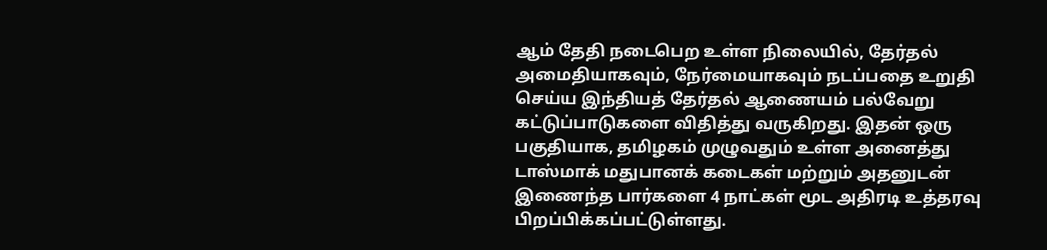ஆம் தேதி நடைபெற உள்ள நிலையில், தேர்தல் அமைதியாகவும், நேர்மையாகவும் நடப்பதை உறுதி செய்ய இந்தியத் தேர்தல் ஆணையம் பல்வேறு கட்டுப்பாடுகளை விதித்து வருகிறது. இதன் ஒரு பகுதியாக, தமிழகம் முழுவதும் உள்ள அனைத்து டாஸ்மாக் மதுபானக் கடைகள் மற்றும் அதனுடன் இணைந்த பார்களை 4 நாட்கள் மூட அதிரடி உத்தரவு பிறப்பிக்கப்பட்டுள்ளது.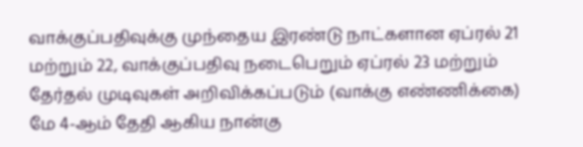வாக்குப்பதிவுக்கு முந்தைய இரண்டு நாட்களான ஏப்ரல் 21 மற்றும் 22, வாக்குப்பதிவு நடைபெறும் ஏப்ரல் 23 மற்றும் தேர்தல் முடிவுகள் அறிவிக்கப்படும் (வாக்கு எண்ணிக்கை) மே 4-ஆம் தேதி ஆகிய நான்கு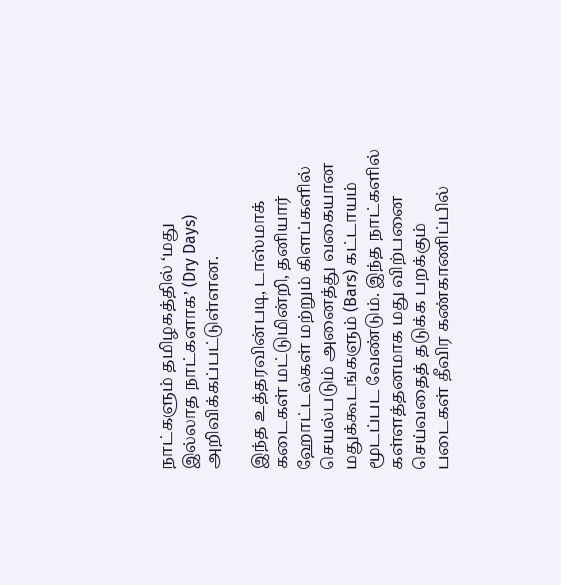நாட்களும் தமிழகத்தில் ‘மது இல்லாத நாட்களாக’ (Dry Days) அறிவிக்கப்பட்டுள்ளன.

இந்த உத்தரவின்படி, டாஸ்மாக் கடைகள் மட்டுமின்றி, தனியார் ஹோட்டல்கள் மற்றும் கிளப்களில் செயல்படும் அனைத்து வகையான மதுக்கூடங்களும் (Bars) கட்டாயம் மூடப்பட வேண்டும். இந்த நாட்களில் கள்ளத்தனமாக மது விற்பனை செய்வதைத் தடுக்க பறக்கும் படைகள் தீவிர கண்காணிப்பில்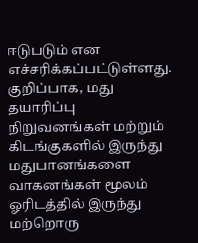ஈடுபடும் என எச்சரிக்கப்பட்டுள்ளது. குறிப்பாக, மது தயாரிப்பு நிறுவனங்கள் மற்றும் கிடங்குகளில் இருந்து மதுபானங்களை வாகனங்கள் மூலம் ஓரிடத்தில் இருந்து மற்றொரு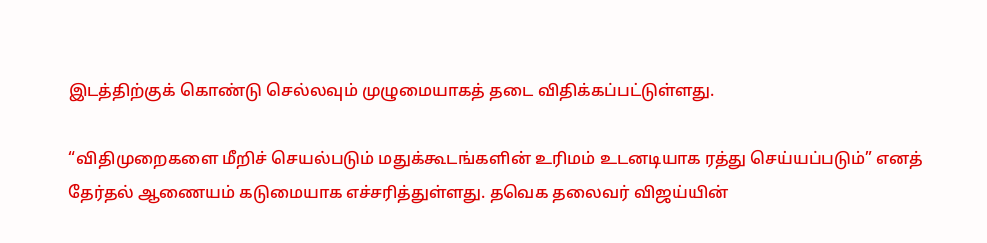இடத்திற்குக் கொண்டு செல்லவும் முழுமையாகத் தடை விதிக்கப்பட்டுள்ளது.

“விதிமுறைகளை மீறிச் செயல்படும் மதுக்கூடங்களின் உரிமம் உடனடியாக ரத்து செய்யப்படும்” எனத் தேர்தல் ஆணையம் கடுமையாக எச்சரித்துள்ளது. தவெக தலைவர் விஜய்யின்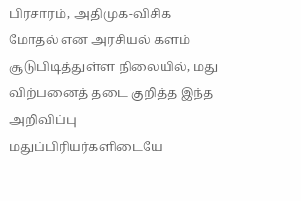பிரசாரம், அதிமுக-விசிக மோதல் என அரசியல் களம் சூடுபிடித்துள்ள நிலையில், மது விற்பனைத் தடை குறித்த இந்த அறிவிப்பு மதுப்பிரியர்களிடையே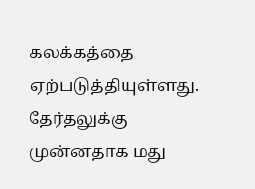கலக்கத்தை ஏற்படுத்தியுள்ளது. தேர்தலுக்கு முன்னதாக மது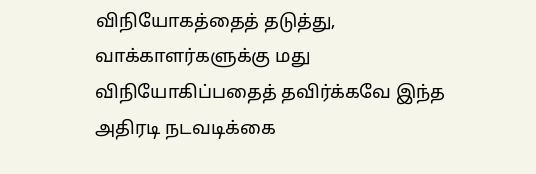விநியோகத்தைத் தடுத்து, வாக்காளர்களுக்கு மது விநியோகிப்பதைத் தவிர்க்கவே இந்த அதிரடி நடவடிக்கை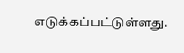எடுக்கப்பட்டுள்ளது.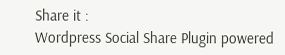Share it :
Wordpress Social Share Plugin powered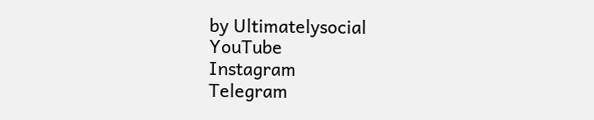by Ultimatelysocial
YouTube
Instagram
Telegram